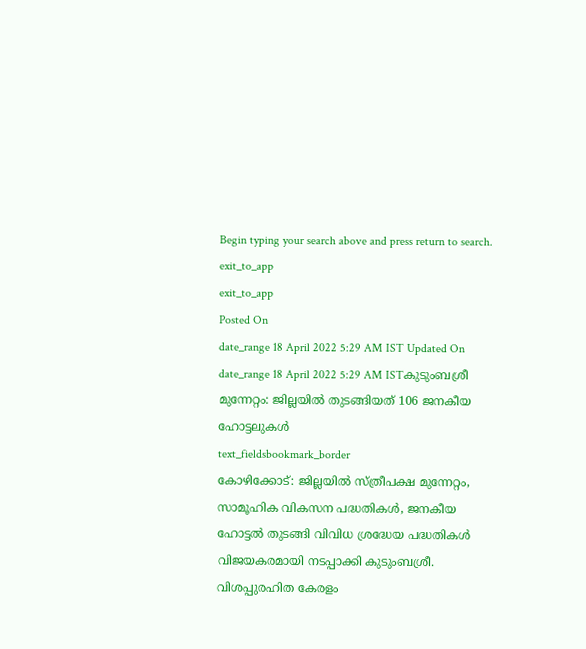Begin typing your search above and press return to search.
exit_to_app
exit_to_app
Posted On
date_range 18 April 2022 5:29 AM IST Updated On
date_range 18 April 2022 5:29 AM ISTകുടുംബശ്രീ മുന്നേറ്റം: ജില്ലയിൽ തുടങ്ങിയത് 106 ജനകീയ ഹോട്ടലുകൾ
text_fieldsbookmark_border
കോഴിക്കോട്: ജില്ലയിൽ സ്ത്രീപക്ഷ മുന്നേറ്റം, സാമൂഹിക വികസന പദ്ധതികൾ, ജനകീയ ഹോട്ടൽ തുടങ്ങി വിവിധ ശ്രദ്ധേയ പദ്ധതികൾ വിജയകരമായി നടപ്പാക്കി കുടുംബശ്രീ. വിശപ്പുരഹിത കേരളം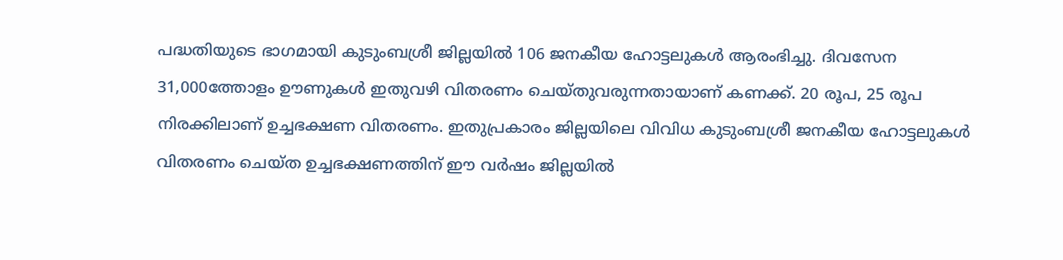പദ്ധതിയുടെ ഭാഗമായി കുടുംബശ്രീ ജില്ലയിൽ 106 ജനകീയ ഹോട്ടലുകൾ ആരംഭിച്ചു. ദിവസേന 31,000ത്തോളം ഊണുകൾ ഇതുവഴി വിതരണം ചെയ്തുവരുന്നതായാണ് കണക്ക്. 20 രൂപ, 25 രൂപ നിരക്കിലാണ് ഉച്ചഭക്ഷണ വിതരണം. ഇതുപ്രകാരം ജില്ലയിലെ വിവിധ കുടുംബശ്രീ ജനകീയ ഹോട്ടലുകൾ വിതരണം ചെയ്ത ഉച്ചഭക്ഷണത്തിന് ഈ വർഷം ജില്ലയിൽ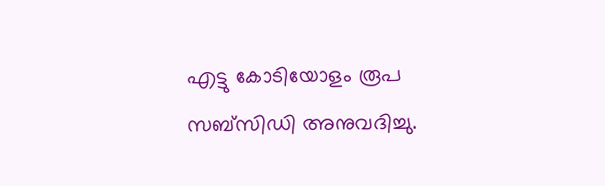എട്ടു കോടിയോളം രൂപ സബ്സിഡി അനുവദിച്ചു.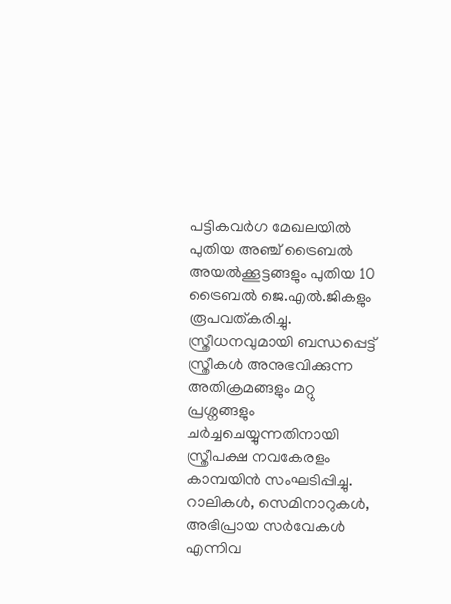പട്ടികവർഗ മേഖലയിൽ പുതിയ അഞ്ച് ട്രൈബൽ അയൽക്കൂട്ടങ്ങളും പുതിയ 10 ട്രൈബൽ ജെ.എൽ.ജികളും രൂപവത്കരിച്ചു. സ്ത്രീധനവുമായി ബന്ധപ്പെട്ട് സ്ത്രീകൾ അനുഭവിക്കുന്ന അതിക്രമങ്ങളും മറ്റു പ്രശ്നങ്ങളും ചർച്ചചെയ്യുന്നതിനായി സ്ത്രീപക്ഷ നവകേരളം കാമ്പയിൻ സംഘടിപ്പിച്ചു. റാലികൾ, സെമിനാറുകൾ, അഭിപ്രായ സർവേകൾ എന്നിവ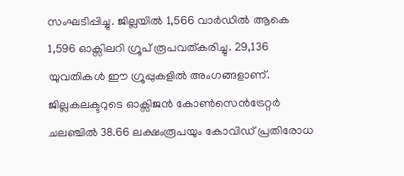സംഘടിപ്പിച്ചു. ജില്ലയിൽ 1,566 വാർഡിൽ ആകെ 1,596 ഓക്സിലറി ഗ്രൂപ് രൂപവത്കരിച്ചു. 29,136 യുവതികൾ ഈ ഗ്രൂപ്പുകളിൽ അംഗങ്ങളാണ്. ജില്ലകലക്ടറുടെ ഓക്സിജൻ കോൺസെൻട്രേറ്റർ ചലഞ്ചിൽ 38.66 ലക്ഷംരൂപയും കോവിഡ് പ്രതിരോധ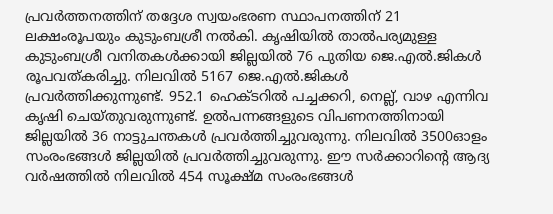പ്രവർത്തനത്തിന് തദ്ദേശ സ്വയംഭരണ സ്ഥാപനത്തിന് 21 ലക്ഷംരൂപയും കുടുംബശ്രീ നൽകി. കൃഷിയിൽ താൽപര്യമുള്ള കുടുംബശ്രീ വനിതകൾക്കായി ജില്ലയിൽ 76 പുതിയ ജെ.എൽ.ജികൾ രൂപവത്കരിച്ചു. നിലവിൽ 5167 ജെ.എൽ.ജികൾ പ്രവർത്തിക്കുന്നുണ്ട്. 952.1 ഹെക്ടറിൽ പച്ചക്കറി, നെല്ല്, വാഴ എന്നിവ കൃഷി ചെയ്തുവരുന്നുണ്ട്. ഉൽപന്നങ്ങളുടെ വിപണനത്തിനായി ജില്ലയിൽ 36 നാട്ടുചന്തകൾ പ്രവർത്തിച്ചുവരുന്നു. നിലവിൽ 3500ഓളം സംരംഭങ്ങൾ ജില്ലയിൽ പ്രവർത്തിച്ചുവരുന്നു. ഈ സർക്കാറിന്റെ ആദ്യ വർഷത്തിൽ നിലവിൽ 454 സൂക്ഷ്മ സംരംഭങ്ങൾ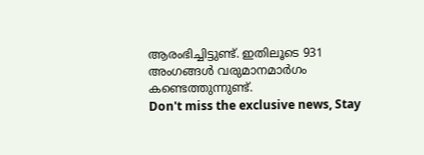ആരംഭിച്ചിട്ടുണ്ട്. ഇതിലൂടെ 931 അംഗങ്ങൾ വരുമാനമാർഗം കണ്ടെത്തുന്നുണ്ട്.
Don't miss the exclusive news, Stay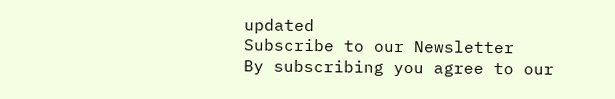updated
Subscribe to our Newsletter
By subscribing you agree to our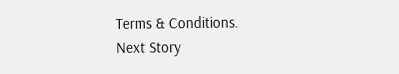Terms & Conditions.
Next Story